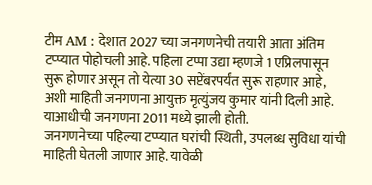टीम AM : देशात 2027 च्या जनगणनेची तयारी आता अंतिम टप्प्यात पोहोचली आहे. पहिला टप्पा उद्या म्हणजे 1 एप्रिलपासून सुरू होणार असून तो येत्या 30 सप्टेंबरपर्यंत सुरू राहणार आहे, अशी माहिती जनगणना आयुक्त मृत्युंजय कुमार यांनी दिली आहे. याआधीची जनगणना 2011 मध्ये झाली होती.
जनगणनेच्या पहिल्या टप्प्यात घरांची स्थिती, उपलब्ध सुविधा यांची माहिती घेतली जाणार आहे. यावेळी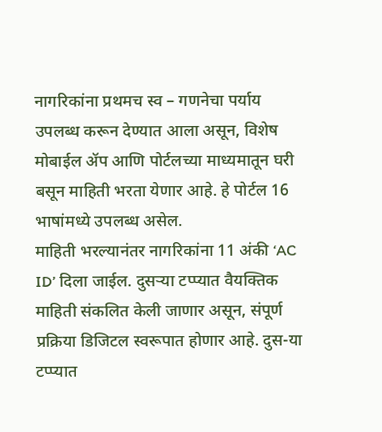नागरिकांना प्रथमच स्व – गणनेचा पर्याय उपलब्ध करून देण्यात आला असून, विशेष मोबाईल ॲप आणि पोर्टलच्या माध्यमातून घरी बसून माहिती भरता येणार आहे. हे पोर्टल 16 भाषांमध्ये उपलब्ध असेल.
माहिती भरल्यानंतर नागरिकांना 11 अंकी ‘AC ID’ दिला जाईल. दुसऱ्या टप्प्यात वैयक्तिक माहिती संकलित केली जाणार असून, संपूर्ण प्रक्रिया डिजिटल स्वरूपात होणार आहे. दुस-या टप्प्यात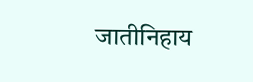जातीनिहाय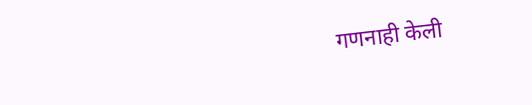गणनाही केली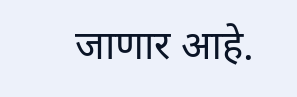जाणार आहे.